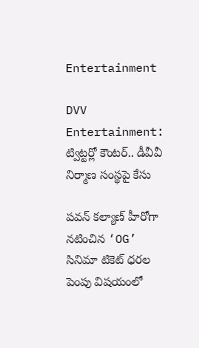Entertainment

DVV Entertainment: ట్విట్టర్లో కౌంటర్.. డీవీవీ నిర్మాణ సంస్థపై కేసు

పవన్ కల్యాణ్ హీరోగా నటించిన ‘OG’ సినిమా టికెట్ ధరల పెంపు విషయంలో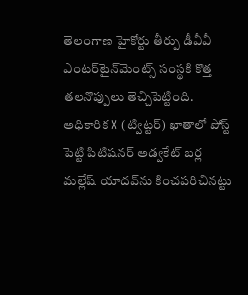తెలంగాణ హైకోర్టు తీర్పు డీవీవీ ఎంటర్‌టైన్‌మెంట్స్ సంస్థకి కొత్త తలనొప్పులు తెచ్చిపెట్టింది. అధికారిక X (ట్విట్టర్) ఖాతాలో పోస్ట్ పెట్టి పిటిషనర్ అడ్వకేట్ బర్ల మల్లేష్ యాదవ్‌ను కించపరిచినట్టు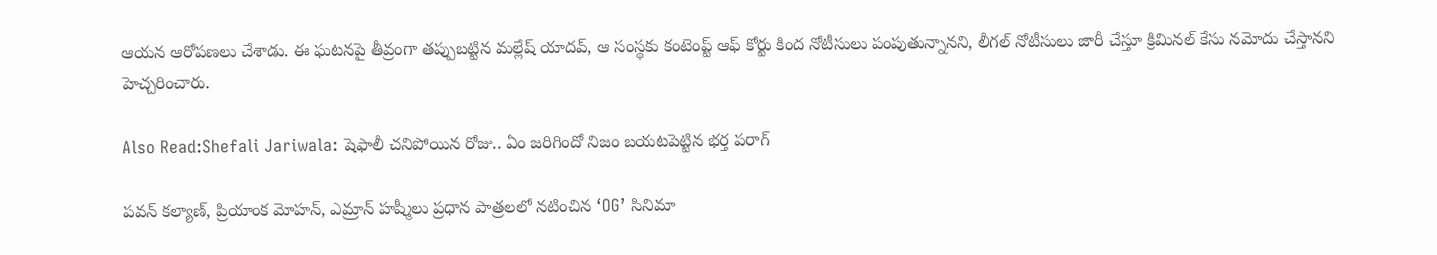ఆయన ఆరోపణలు చేశాడు. ఈ ఘటనపై తీవ్రంగా తప్పుబట్టిన మల్లేష్ యాదవ్, ఆ సంస్థకు కంటెంప్ట్ ఆఫ్ కోర్టు కింద నోటీసులు పంపుతున్నానని, లీగల్ నోటీసులు జారీ చేస్తూ క్రిమినల్ కేసు నమోదు చేస్తానని హెచ్చరించారు.

Also Read:Shefali Jariwala: షెఫాలీ చనిపోయిన రోజు.. ఏం జరిగిందో నిజం బయటపెట్టిన భర్త పరాగ్

పవన్ కల్యాణ్, ప్రియాంక మోహన్, ఎమ్రాన్ హష్మీలు ప్రధాన పాత్రలలో నటించిన ‘OG’ సినిమా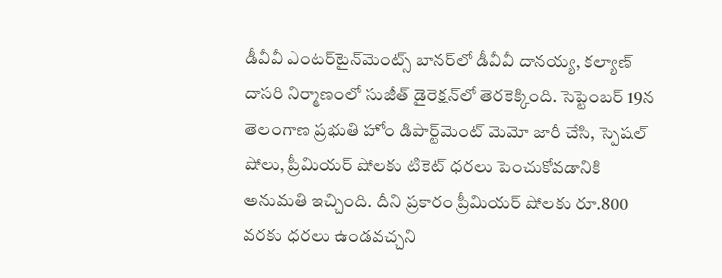డీవీవీ ఎంటర్‌టైన్‌మెంట్స్ బానర్‌లో డీవీవీ దానయ్య, కల్యాణ్ దాసరి నిర్మాణంలో సుజీత్ డైరెక్షన్‌లో తెరకెక్కింది. సెప్టెంబర్ 19న తెలంగాణ ప్రభుతి హోం డిపార్ట్‌మెంట్ మెమో జారీ చేసి, స్పెషల్ షోలు, ప్రీమియర్ షోలకు టికెట్ ధరలు పెంచుకోవడానికి అనుమతి ఇచ్చింది. దీని ప్రకారం ప్రీమియర్ షోలకు రూ.800 వరకు ధరలు ఉండవచ్చని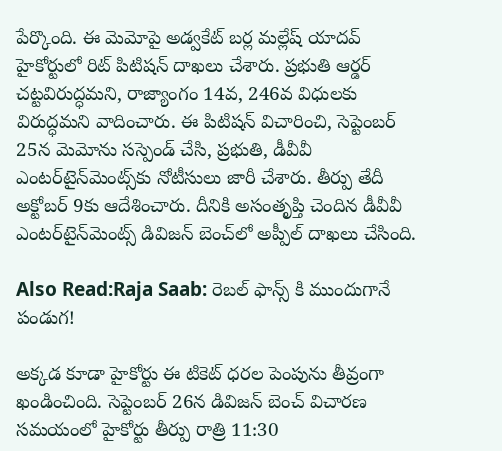పేర్కొంది. ఈ మెమోపై అడ్వకేట్ బర్ల మల్లేష్ యాదవ్ హైకోర్టులో రిట్ పిటిషన్ దాఖలు చేశారు. ప్రభుతి ఆర్డర్ చట్టవిరుద్ధమని, రాజ్యాంగం 14వ, 246వ విధులకు విరుద్ధమని వాదించారు. ఈ పిటిషన్ విచారించి, సెప్టెంబర్ 25న మెమోను సస్పెండ్ చేసి, ప్రభుతి, డీవీవీ ఎంటర్‌టైన్‌మెంట్స్‌కు నోటీసులు జారీ చేశారు. తీర్పు తేదీ అక్టోబర్ 9కు ఆదేశించారు. దీనికి అసంతృప్తి చెందిన డీవీవీ ఎంటర్‌టైన్‌మెంట్స్ డివిజన్ బెంచ్‌లో అప్పీల్ దాఖలు చేసింది.

Also Read:Raja Saab: రెబల్ ఫాన్స్ కి ముందుగానే పండుగ!

అక్కడ కూడా హైకోర్టు ఈ టికెట్ ధరల పెంపును తీవ్రంగా ఖండించింది. సెప్టెంబర్ 26న డివిజన్ బెంచ్ విచారణ సమయంలో హైకోర్టు తీర్పు రాత్రి 11:30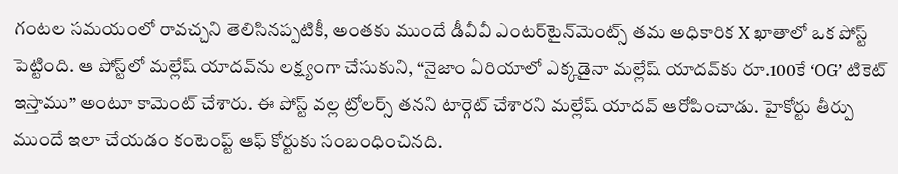గంటల సమయంలో రావచ్చని తెలిసినప్పటికీ, అంతకు ముందే డీవీవీ ఎంటర్‌టైన్‌మెంట్స్ తమ అధికారిక X ఖాతాలో ఒక పోస్ట్ పెట్టింది. ఆ పోస్ట్‌లో మల్లేష్ యాదవ్‌ను లక్ష్యంగా చేసుకుని, “నైజాం ఏరియాలో ఎక్కడైనా మల్లేష్ యాదవ్‌కు రూ.100కే ‘OG’ టికెట్ ఇస్తాము” అంటూ కామెంట్ చేశారు. ఈ పోస్ట్ వల్ల ట్రోలర్స్ తనని టార్గెట్ చేశారని మల్లేష్ యాదవ్‌ ఆరోపించాడు. హైకోర్టు తీర్పు ముందే ఇలా చేయడం కంటెంప్ట్ ఆఫ్ కోర్టుకు సంబంధించినది.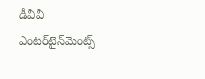డీవీవీ ఎంటర్‌టైన్‌మెంట్స్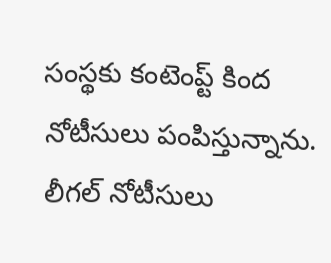సంస్థకు కంటెంప్ట్ కింద నోటీసులు పంపిస్తున్నాను. లీగల్ నోటీసులు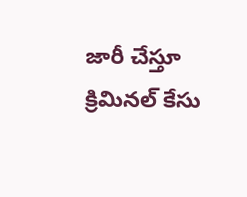జారీ చేస్తూ క్రిమినల్ కేసు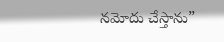నమోదు చేస్తాను”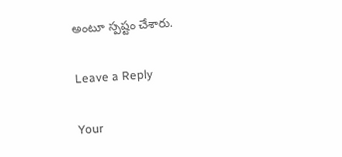అంటూ స్పష్టం చేశారు.

Leave a Reply

Your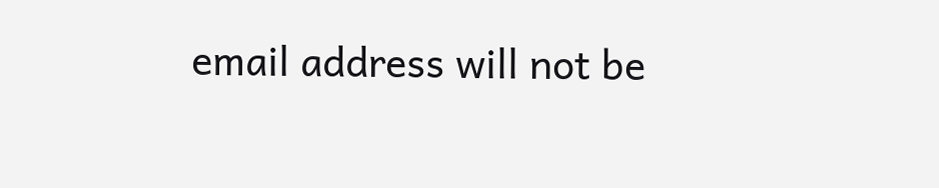email address will not be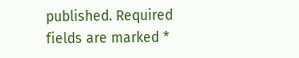published. Required fields are marked *